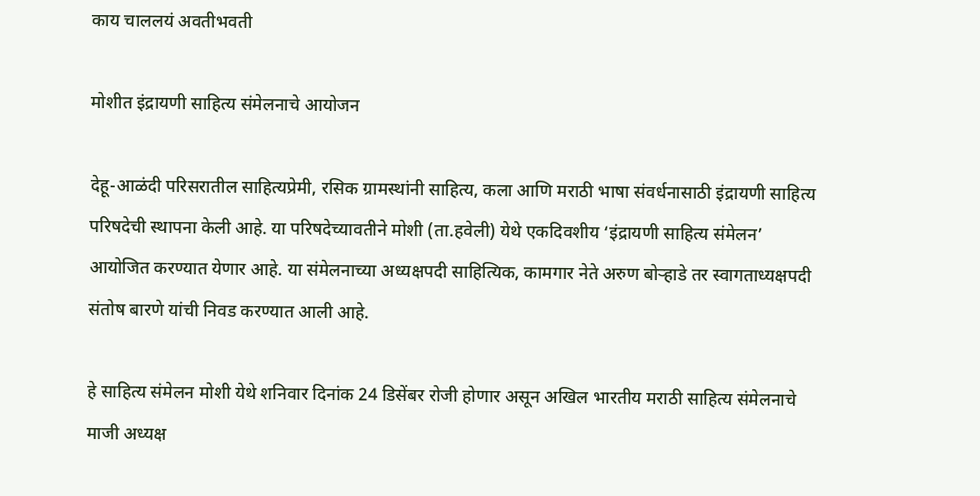काय चाललयं अवतीभवती

मोशीत इंद्रायणी साहित्य संमेलनाचे आयोजन

देहू-आळंदी परिसरातील साहित्यप्रेमी, रसिक ग्रामस्थांनी साहित्य, कला आणि मराठी भाषा संवर्धनासाठी इंद्रायणी साहित्य परिषदेची स्थापना केली आहे. या परिषदेच्यावतीने मोशी (ता.हवेली) येथे एकदिवशीय ‘इंद्रायणी साहित्य संमेलन’ आयोजित करण्यात येणार आहे. या संमेलनाच्या अध्यक्षपदी साहित्यिक, कामगार नेते अरुण बोऱ्हाडे तर स्वागताध्यक्षपदी संतोष बारणे यांची निवड करण्यात आली आहे.

हे साहित्य संमेलन मोशी येथे शनिवार दिनांक 24 डिसेंबर रोजी होणार असून अखिल भारतीय मराठी साहित्य संमेलनाचे माजी अध्यक्ष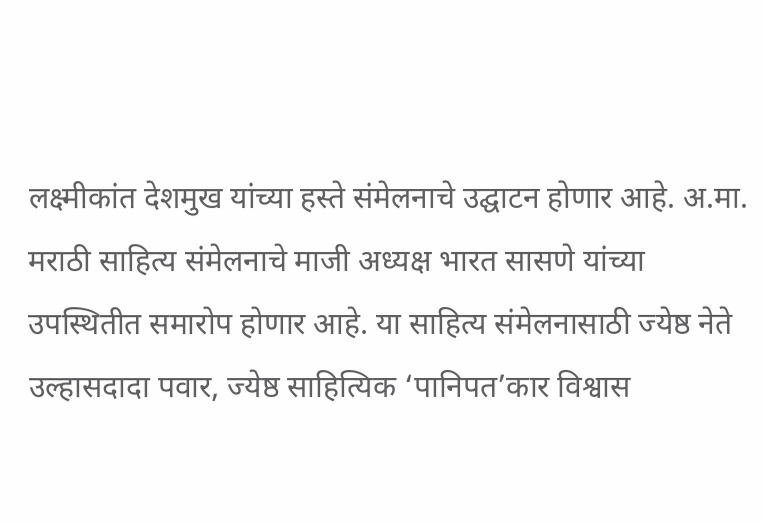लक्ष्मीकांत देशमुख यांच्या हस्ते संमेलनाचे उद्घाटन होणार आहे. अ.मा. मराठी साहित्य संमेलनाचे माजी अध्यक्ष भारत सासणे यांच्या उपस्थितीत समारोप होणार आहे. या साहित्य संमेलनासाठी ज्येष्ठ नेते उल्हासदादा पवार, ज्येष्ठ साहित्यिक ‘पानिपत’कार विश्वास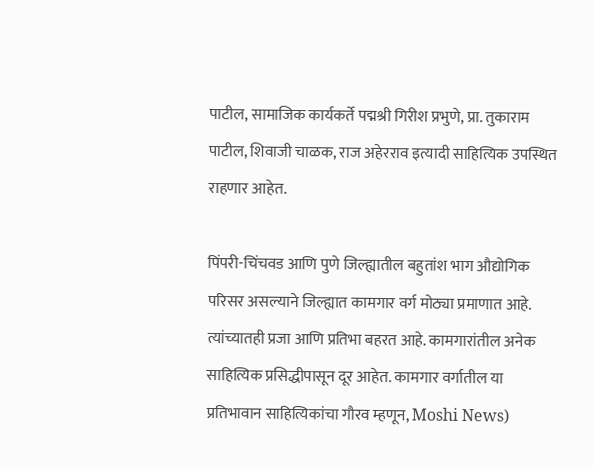पाटील, सामाजिक कार्यकर्ते पद्मश्री गिरीश प्रभुणे, प्रा. तुकाराम पाटील, शिवाजी चाळक, राज अहेरराव इत्यादी साहित्यिक उपस्थित राहणार आहेत.

पिंपरी-चिंचवड आणि पुणे जिल्ह्यातील बहुतांश भाग औद्योगिक परिसर असल्याने जिल्ह्यात कामगार वर्ग मोठ्या प्रमाणात आहे. त्यांच्यातही प्रजा आणि प्रतिभा बहरत आहे. कामगारांतील अनेक साहित्यिक प्रसिद्धीपासून दूर आहेत. कामगार वर्गातील या प्रतिभावान साहित्यिकांचा गौरव म्हणून, Moshi News)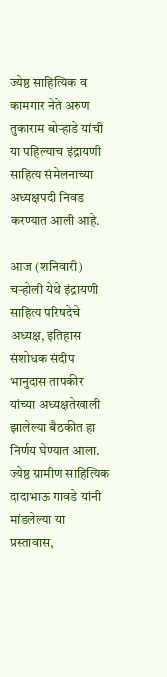ज्येष्ठ साहित्यिक व कामगार नेते अरुण तुकाराम बोऱ्हाडे यांची या पहिल्याच इंद्रायणी साहित्य संमेलनाच्या अध्यक्षपदी निवड करण्यात आली आहे.

आज (शनिवारी) चऱ्होली येथे इंद्रायणी साहित्य परिषदेचे अध्यक्ष, इतिहास संशोधक संदीप भानुदास तापकीर यांच्या अध्यक्षतेखाली झालेल्या बैठकीत हा निर्णय घेण्यात आला. ज्येष्ठ ग्रामीण साहित्यिक दादाभाऊ गावडे यांनी मांडलेल्या या प्रस्तावास,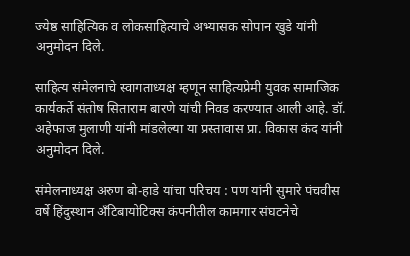ज्येष्ठ साहित्यिक व लोकसाहित्याचे अभ्यासक सोपान खुडे यांनी अनुमोदन दिले.

साहित्य संमेलनाचे स्वागताध्यक्ष म्हणून साहित्यप्रेमी युवक सामाजिक कार्यकर्ते संतोष सिताराम बारणे यांची निवड करण्यात आली आहे. डॉ. अहेफाज मुलाणी यांनी मांडलेल्या या प्रस्तावास प्रा. विकास कंद यांनी अनुमोदन दिले.

संमेलनाध्यक्ष अरुण बो-हाडे यांचा परिचय : पण यांनी सुमारे पंचवीस वर्षे हिंदुस्थान अँटिबायोटिक्स कंपनीतील कामगार संघटनेचे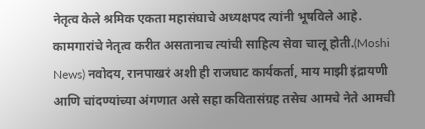नेतृत्व केले श्रमिक एकता महासंघाचे अध्यक्षपद त्यांनी भूषविले आहे. कामगारांचे नेतृत्व करीत असतानाच त्यांची साहित्य सेवा चालू होती.(Moshi News) नवोदय, रानपाखरं अशी ही राजघाट कार्यकर्ता, माय माझी इंद्रायणी आणि चांदण्यांच्या अंगणात असे सहा कवितासंग्रह तसेच आमचे नेते आमची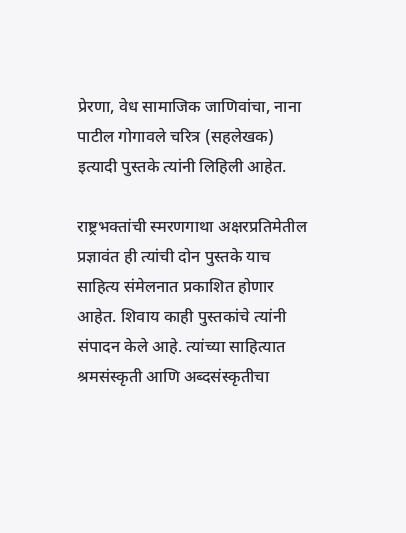प्रेरणा, वेध सामाजिक जाणिवांचा, नाना पाटील गोगावले चरित्र (सहलेखक) इत्यादी पुस्तके त्यांनी लिहिली आहेत.

राष्ट्रभक्तांची स्मरणगाथा अक्षरप्रतिमेतील प्रज्ञावंत ही त्यांची दोन पुस्तके याच साहित्य संमेलनात प्रकाशित होणार आहेत. शिवाय काही पुस्तकांचे त्यांनी संपादन केले आहे. त्यांच्या साहित्यात श्रमसंस्कृती आणि अब्दसंस्कृतीचा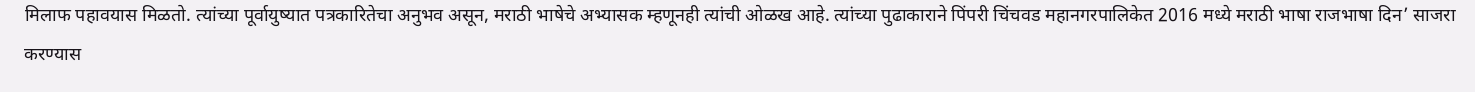मिलाफ पहावयास मिळतो. त्यांच्या पूर्वायुष्यात पत्रकारितेचा अनुभव असून, मराठी भाषेचे अभ्यासक म्हणूनही त्यांची ओळख आहे. त्यांच्या पुढाकाराने पिंपरी चिंचवड महानगरपालिकेत 2016 मध्ये मराठी भाषा राजभाषा दिन’ साजरा करण्यास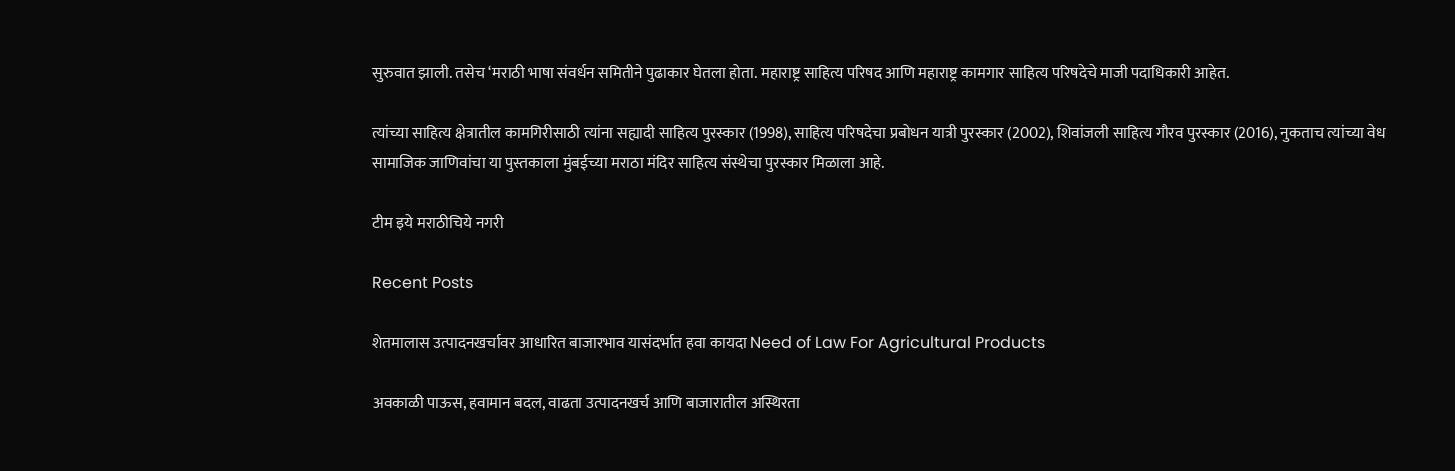सुरुवात झाली. तसेच ‘मराठी भाषा संवर्धन समितीने पुढाकार घेतला होता. महाराष्ट्र साहित्य परिषद आणि महाराष्ट्र कामगार साहित्य परिषदेचे माजी पदाधिकारी आहेत.

त्यांच्या साहित्य क्षेत्रातील कामगिरीसाठी त्यांना सह्यादी साहित्य पुरस्कार (1998), साहित्य परिषदेचा प्रबोधन यात्री पुरस्कार (2002), शिवांजली साहित्य गौरव पुरस्कार (2016), नुकताच त्यांच्या वेध सामाजिक जाणिवांचा या पुस्तकाला मुंबईच्या मराठा मंदिर साहित्य संस्थेचा पुरस्कार मिळाला आहे.

टीम इये मराठीचिये नगरी

Recent Posts

शेतमालास उत्पादनखर्चावर आधारित बाजारभाव यासंदर्भात हवा कायदा Need of Law For Agricultural Products

अवकाळी पाऊस, हवामान बदल, वाढता उत्पादनखर्च आणि बाजारातील अस्थिरता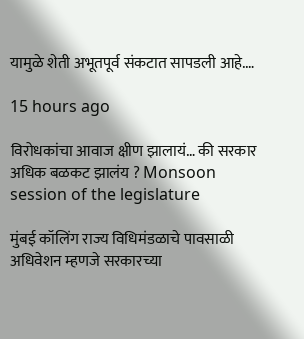यामुळे शेती अभूतपूर्व संकटात सापडली आहे.…

15 hours ago

विरोधकांचा आवाज क्षीण झालायं… की सरकार अधिक बळकट झालंय ? Monsoon session of the legislature

मुंबई कॉलिंग राज्य विधिमंडळाचे पावसाळी अधिवेशन म्हणजे सरकारच्या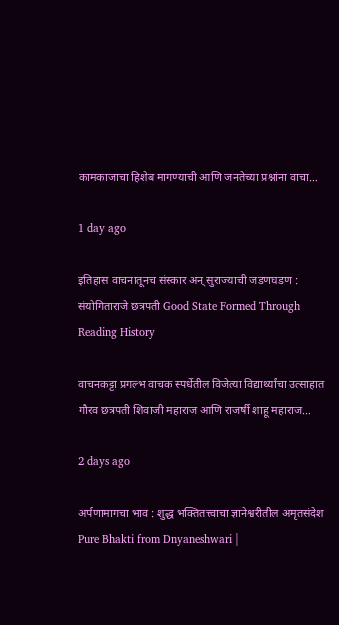कामकाजाचा हिशेब मागण्याची आणि जनतेच्या प्रश्नांना वाचा…

1 day ago

इतिहास वाचनातूनच संस्कार अन् सुराज्याची जडणघडण : संयोगिताराजे छत्रपती Good State Formed Through Reading History

वाचनकट्टा प्रगल्भ वाचक स्पर्धेतील विजेत्या विद्यार्थ्यांचा उत्साहात गौरव छत्रपती शिवाजी महाराज आणि राजर्षी शाहू महाराज…

2 days ago

अर्पणामागचा भाव : शुद्ध भक्तितत्त्वाचा ज्ञानेश्वरीतील अमृतसंदेश Pure Bhakti from Dnyaneshwari |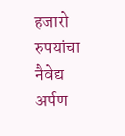हजारो रुपयांचा नैवेद्य अर्पण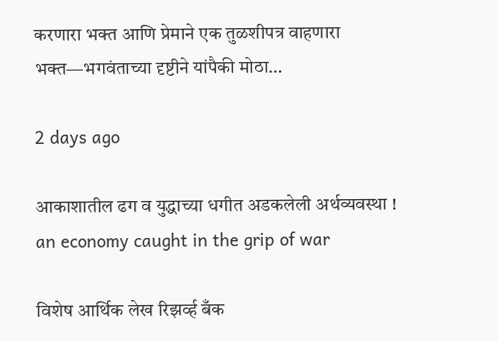करणारा भक्त आणि प्रेमाने एक तुळशीपत्र वाहणारा भक्त—भगवंताच्या दृष्टीने यांपैकी मोठा…

2 days ago

आकाशातील ढग व युद्धाच्या धगीत अडकलेली अर्थव्यवस्था ! an economy caught in the grip of war

विशेष आर्थिक लेख रिझर्व्ह बँक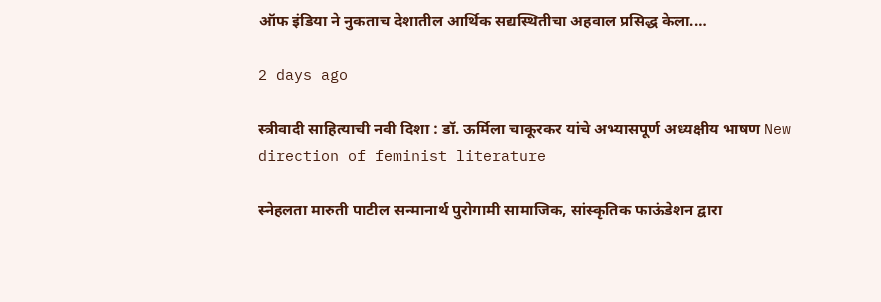ऑफ इंडिया ने नुकताच देशातील आर्थिक सद्यस्थितीचा अहवाल प्रसिद्ध केला.…

2 days ago

स्त्रीवादी साहित्याची नवी दिशा : डॉ. ऊर्मिला चाकूरकर यांचे अभ्यासपूर्ण अध्यक्षीय भाषण New direction of feminist literature

स्नेहलता मारुती पाटील सन्मानार्थ पुरोगामी सामाजिक, सांस्कृतिक फाऊंडेशन द्वारा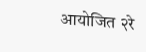आयोजित २रे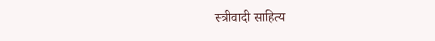स्त्रीवादी साहित्य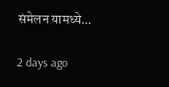संमेलन यामध्ये…

2 days ago